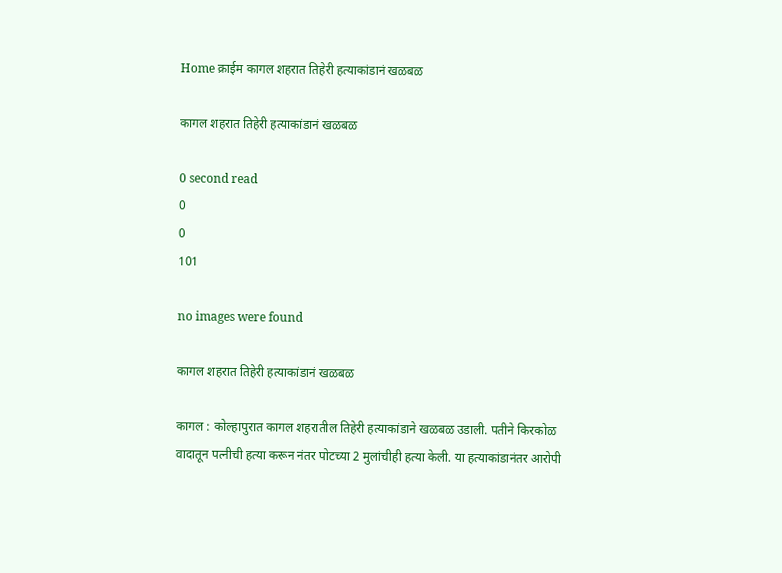Home क्राईम कागल शहरात तिहेरी हत्याकांडानं खळबळ

कागल शहरात तिहेरी हत्याकांडानं खळबळ

0 second read
0
0
101

no images were found

कागल शहरात तिहेरी हत्याकांडानं खळबळ

कागल : कोल्हापुरात कागल शहरातील तिहेरी हत्याकांडाने खळबळ उडाली. पतीने किरकोळ वादातून पत्नीची हत्या करून नंतर पोटच्या 2 मुलांचीही हत्या केली. या हत्याकांडानंतर आरोपी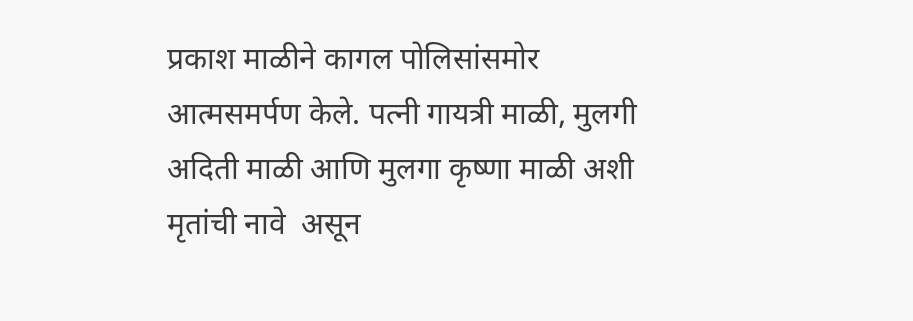प्रकाश माळीने कागल पोलिसांसमोर आत्मसमर्पण केले. पत्नी गायत्री माळी, मुलगी अदिती माळी आणि मुलगा कृष्णा माळी अशी मृतांची नावे  असून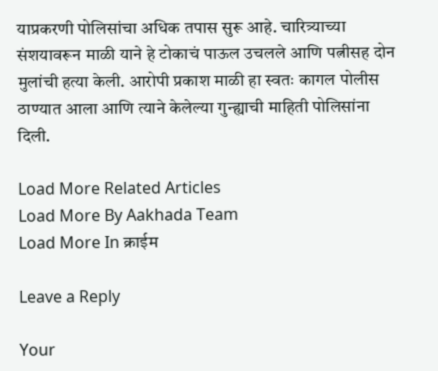याप्रकरणी पोलिसांचा अधिक तपास सुरू आहे. चारित्र्याच्या संशयावरून माळी याने हे टोकाचं पाऊल उचलले आणि पत्नीसह दोन मुलांची हत्या केली. आरोपी प्रकाश माळी हा स्वतः कागल पोलीस ठाण्यात आला आणि त्याने केलेल्या गुन्ह्याची माहिती पोलिसांना दिली.

Load More Related Articles
Load More By Aakhada Team
Load More In क्राईम

Leave a Reply

Your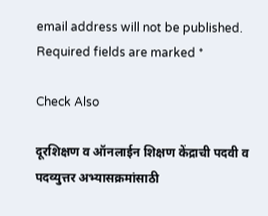email address will not be published. Required fields are marked *

Check Also

दूरशिक्षण व ऑनलाईन शिक्षण केंद्राची पदवी व पदव्युत्तर अभ्यासक्रमांसाठी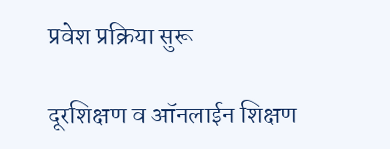प्रवेश प्रक्रिया सुरू

दूरशिक्षण व ऑनलाईन शिक्षण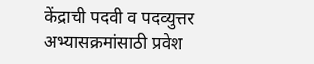केंद्राची पदवी व पदव्युत्तर अभ्यासक्रमांसाठी प्रवेश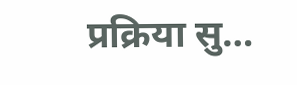प्रक्रिया सु…